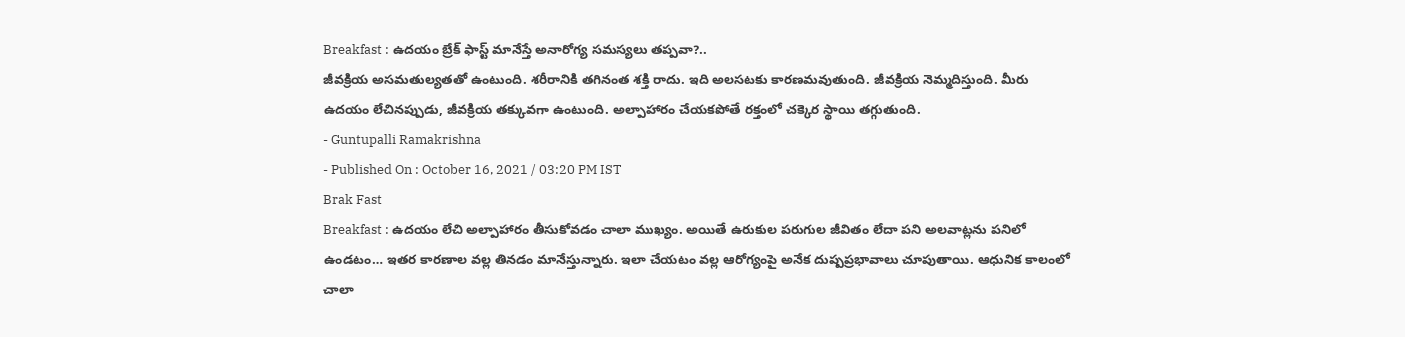Breakfast : ఉదయం బ్రేక్ ఫాస్ట్ మానేస్తే అనారోగ్య సమస్యలు తప్పవా?..
జీవక్రియ అసమతుల్యతతో ఉంటుంది. శరీరానికి తగినంత శక్తి రాదు. ఇది అలసటకు కారణమవుతుంది. జీవక్రియ నెమ్మదిస్తుంది. మీరు ఉదయం లేచినప్పుడు, జీవక్రియ తక్కువగా ఉంటుంది. అల్పాహారం చేయకపోతే రక్తంలో చక్కెర స్థాయి తగ్గుతుంది.
- Guntupalli Ramakrishna
- Published On : October 16, 2021 / 03:20 PM IST
Brak Fast
Breakfast : ఉదయం లేచి అల్పాహారం తీసుకోవడం చాలా ముఖ్యం. అయితే ఉరుకుల పరుగుల జీవితం లేదా పని అలవాట్లను పనిలో ఉండటం… ఇతర కారణాల వల్ల తినడం మానేస్తున్నారు. ఇలా చేయటం వల్ల ఆరోగ్యంపై అనేక దుష్పప్రభావాలు చూపుతాయి. ఆధునిక కాలంలో చాలా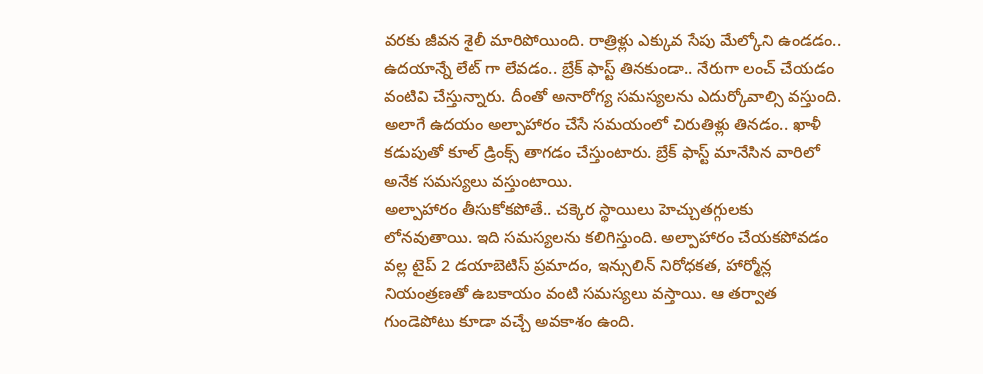వరకు జీవన శైలీ మారిపోయింది. రాత్రిళ్లు ఎక్కువ సేపు మేల్కోని ఉండడం.. ఉదయాన్నే లేట్ గా లేవడం.. బ్రేక్ ఫాస్ట్ తినకుండా.. నేరుగా లంచ్ చేయడం వంటివి చేస్తున్నారు. దీంతో అనారోగ్య సమస్యలను ఎదుర్కోవాల్సి వస్తుంది. అలాగే ఉదయం అల్పాహారం చేసే సమయంలో చిరుతిళ్లు తినడం.. ఖాళీ కడుపుతో కూల్ డ్రింక్స్ తాగడం చేస్తుంటారు. బ్రేక్ ఫాస్ట్ మానేసిన వారిలో అనేక సమస్యలు వస్తుంటాయి.
అల్పాహారం తీసుకోకపోతే.. చక్కెర స్థాయిలు హెచ్చుతగ్గులకు లోనవుతాయి. ఇది సమస్యలను కలిగిస్తుంది. అల్పాహారం చేయకపోవడం వల్ల టైప్ 2 డయాబెటిస్ ప్రమాదం, ఇన్సులిన్ నిరోధకత, హార్మోన్ల నియంత్రణతో ఉబకాయం వంటి సమస్యలు వస్తాయి. ఆ తర్వాత గుండెపోటు కూడా వచ్చే అవకాశం ఉంది.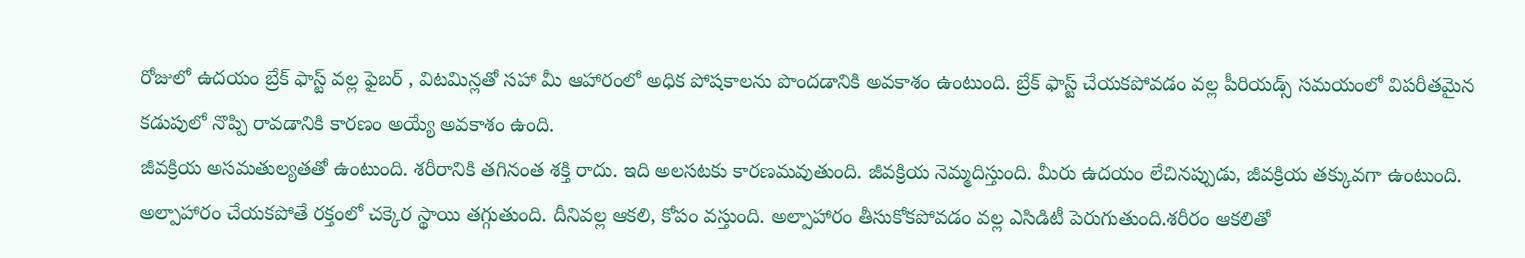రోజులో ఉదయం బ్రేక్ ఫాస్ట్ వల్ల ఫైబర్ , విటమిన్లతో సహా మీ ఆహారంలో అధిక పోషకాలను పొందడానికి అవకాశం ఉంటుంది. బ్రేక్ ఫాస్ట్ చేయకపోవడం వల్ల పీరియడ్స్ సమయంలో విపరీతమైన కడుపులో నొప్పి రావడానికి కారణం అయ్యే అవకాశం ఉంది.
జీవక్రియ అసమతుల్యతతో ఉంటుంది. శరీరానికి తగినంత శక్తి రాదు. ఇది అలసటకు కారణమవుతుంది. జీవక్రియ నెమ్మదిస్తుంది. మీరు ఉదయం లేచినప్పుడు, జీవక్రియ తక్కువగా ఉంటుంది. అల్పాహారం చేయకపోతే రక్తంలో చక్కెర స్థాయి తగ్గుతుంది. దీనివల్ల ఆకలి, కోపం వస్తుంది. అల్పాహారం తీసుకోకపోవడం వల్ల ఎసిడిటీ పెరుగుతుంది.శరీరం ఆకలితో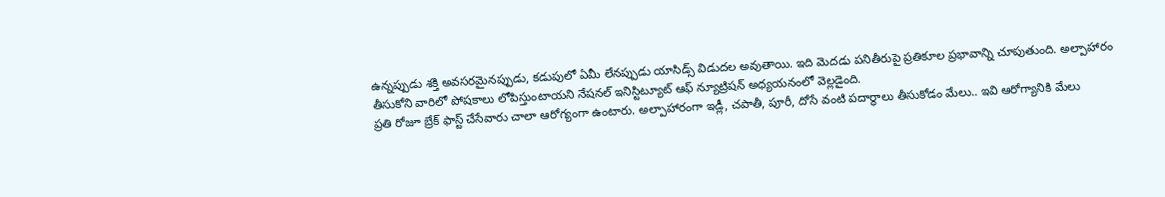ఉన్నప్పుడు శక్తి అవసరమైనప్పుడు, కడుపులో ఏమీ లేనప్పుడు యాసిడ్స్ విడుదల అవుతాయి. ఇది మెదడు పనితీరుపై ప్రతికూల ప్రభావాన్ని చూపుతుంది. అల్పాహారం తీసుకోని వారిలో పోషకాలు లోపిస్తుంటాయని నేషనల్ ఇనిస్టిట్యూట్ ఆఫ్ న్యూట్రిషన్ అధ్యయనంలో వెల్లడైంది.
ప్రతి రోజూ బ్రేక్ ఫాస్ట్ చేసేవారు చాలా ఆరోగ్యంగా ఉంటారు. అల్పాహారంగా ఇడ్లీ, చపాతీ, పూరీ, దోసే వంటి పదార్థాలు తీసుకోడం మేలు.. ఇవి ఆరోగ్యానికి మేలు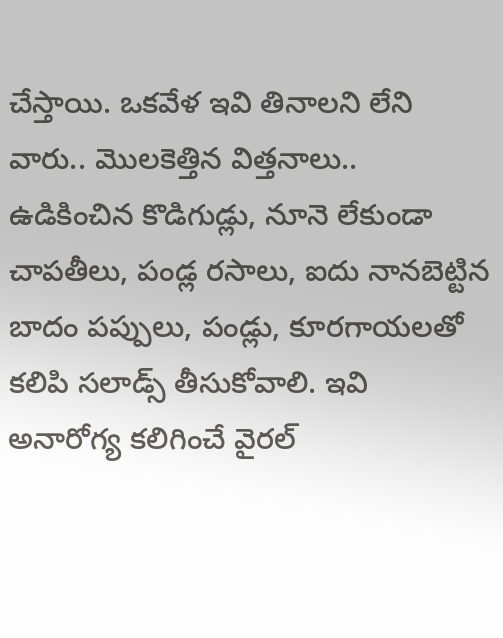చేస్తాయి. ఒకవేళ ఇవి తినాలని లేని వారు.. మొలకెత్తిన విత్తనాలు.. ఉడికించిన కొడిగుడ్లు, నూనె లేకుండా చాపతీలు, పండ్ల రసాలు, ఐదు నానబెట్టిన బాదం పప్పులు, పండ్లు, కూరగాయలతో కలిపి సలాడ్స్ తీసుకోవాలి. ఇవి అనారోగ్య కలిగించే వైరల్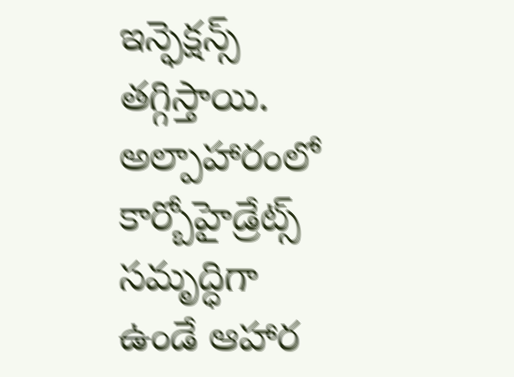ఇన్ఫెక్షన్స్ తగ్గిస్తాయి. అల్పాహారంలో కార్బోహైడ్రేట్స్ సమృద్ధిగా ఉండే ఆహార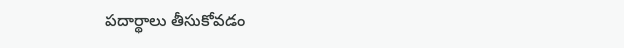పదార్థాలు తీసుకోవడం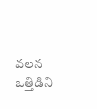వలన ఒత్తిడిని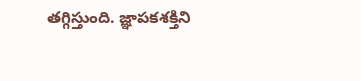తగ్గిస్తుంది. జ్ఞాపకశక్తిని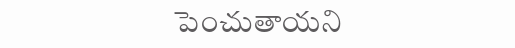పెంచుతాయని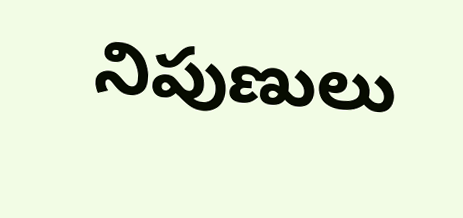నిపుణులు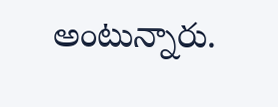అంటున్నారు.